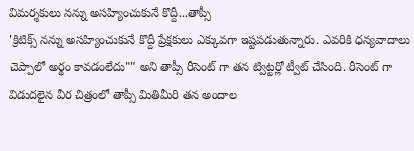విమర్శకులు నన్ను అసహ్యించుకునే కొద్దీ...తాప్సీ
'క్రిటిక్స్ నన్ను అసహ్యించుకునే కొద్దీ ప్రేక్షకులు ఎక్కువగా ఇష్టపడుతున్నారు. ఎవరికి ధన్యవాదాలు చెప్పాలో అర్థం కావడంలేదు"" అని తాప్సీ రీసెంట్ గా తన ట్విట్టర్లో ట్వీట్ చేసింది. రీసెంట్ గా విడుదలైన వీర చిత్రంలో తాప్సీ మితిమీరి తన అందాల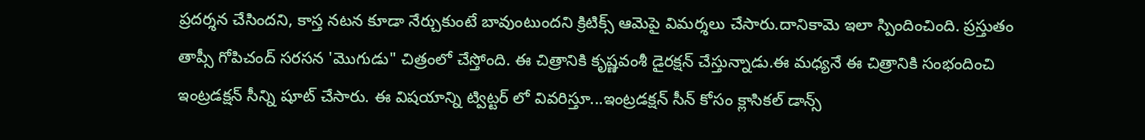ప్రదర్శన చేసిందని, కాస్త నటన కూడా నేర్చుకుంటే బావుంటుందని క్రిటిక్స్ ఆమెపై విమర్శలు చేసారు.దానికామె ఇలా స్పిందించింది. ప్రస్తుతం తాప్సీ గోపిచంద్ సరసన 'మొగుడు" చిత్రంలో చేస్తోంది. ఈ చిత్రానికి కృష్ణవంశీ డైరక్షన్ చేస్తున్నాడు.ఈ మధ్యనే ఈ చిత్రానికి సంభందించి ఇంట్రడక్షన్ సీన్ని షూట్ చేసారు. ఈ విషయాన్ని ట్విట్టర్ లో వివరిస్తూ...ఇంట్రడక్షన్ సీన్ కోసం క్లాసికల్ డాన్స్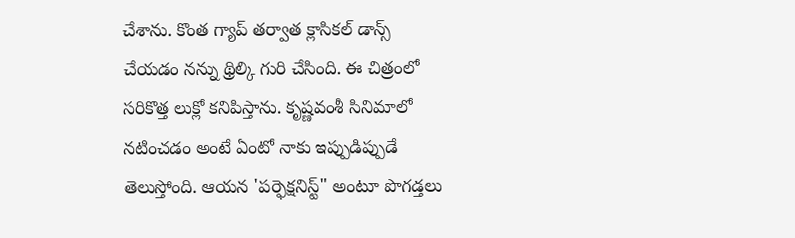చేశాను. కొంత గ్యాప్ తర్వాత క్లాసికల్ డాన్స్ చేయడం నన్ను థ్రిల్కి గురి చేసింది. ఈ చిత్రంలో సరికొత్త లుక్లో కనిపిస్తాను. కృష్ణవంశీ సినిమాలో నటించడం అంటే ఏంటో నాకు ఇప్పుడిప్పుడే తెలుస్తోంది. ఆయన 'పర్ఫెక్షనిస్ట్" అంటూ పొగడ్తలు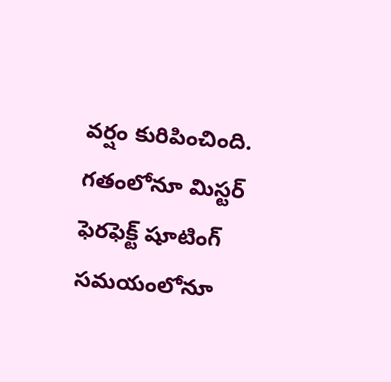వర్షం కురిపించింది. గతంలోనూ మిస్టర్ ఫెరఫెక్ట్ షూటింగ్ సమయంలోనూ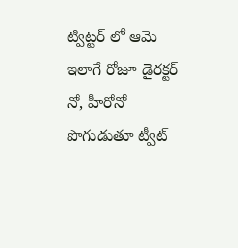ట్విట్టర్ లో ఆమె ఇలాగే రోజూ డైరక్టర్ నో, హీరోనో పొగుడుతూ ట్వీట్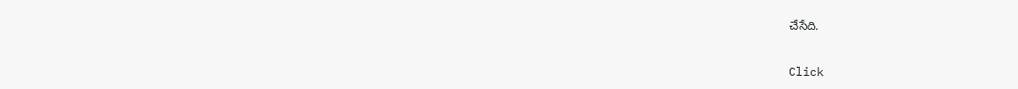చేసేది.


Click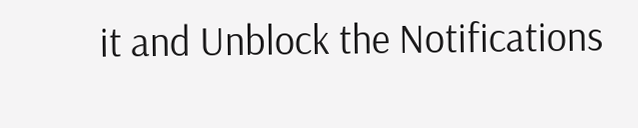it and Unblock the Notifications